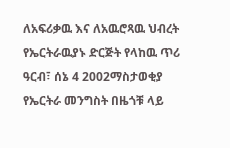ለአፍሪቃዉ እና ለአዉሮጻዉ ህብረት የኤርትራዉያኑ ድርጅት የላከዉ ጥሪ
ዓርብ፣ ሰኔ 4 2002ማስታወቂያ
የኤርትራ መንግስት በዜጎቹ ላይ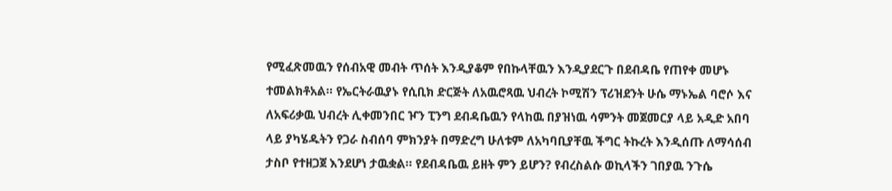የሚፈጽመዉን የሰብአዊ መብት ጥሰት እንዲያቆም የበኩላቸዉን እንዲያደርጉ በደብዳቤ የጠየቀ መሆኑ ተመልክቶአል። የኤርትራዉያኑ የሲቢክ ድርጅት ለአዉሮጻዉ ህብረት ኮሚሽን ፕሪዝደንት ሁሴ ማኑኤል ባሮሶ እና ለአፍሪቃዉ ህብረት ሊቀመንበር ዦን ፒንግ ደብዳቤዉን የላከዉ በያዝነዉ ሳምንት መጀመርያ ላይ አዲድ አበባ ላይ ያካሄዱትን የጋራ ስብሰባ ምክንያት በማድረግ ሁለቱም ለአካባቢያቸዉ ችግር ትኩረት እንዲሰጡ ለማሳሰብ ታስቦ የተዘጋጀ እንደሆነ ታዉቋል። የደብዳቤዉ ይዘት ምን ይሆን? የብረስልሱ ወኪላችን ገበያዉ ንጉሴ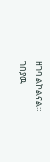ዘገባ ልኮልናል።
ገበያዉ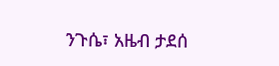ንጉሴ፣ አዜብ ታደሰ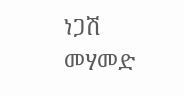ነጋሽ መሃመድ